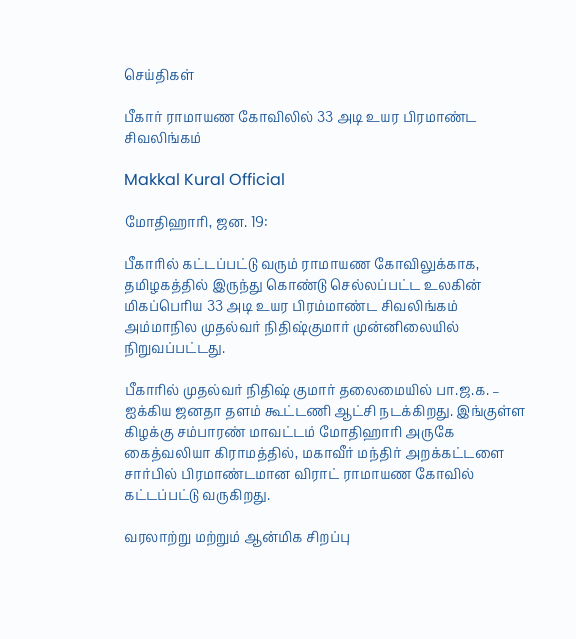செய்திகள்

பீகார் ராமாயண கோவிலில் 33 அடி உயர பிரமாண்ட சிவலிங்கம்

Makkal Kural Official

மோதிஹாரி, ஜன. 19:

பீகாரில் கட்டப்பட்டு வரும் ராமாயண கோவிலுக்காக, தமிழகத்தில் இருந்து கொண்டு செல்லப்பட்ட உலகின் மிகப்பெரிய 33 அடி உயர பிரம்மாண்ட சிவலிங்கம் அம்மாநில முதல்வர் நிதிஷ்குமார் முன்னிலையில் நிறுவப்பட்டது.

பீகாரில் முதல்வர் நிதிஷ் குமார் தலைமையில் பா.ஜ.க. – ஐக்கிய ஜனதா தளம் கூட்டணி ஆட்சி நடக்கிறது. இங்குள்ள கிழக்கு சம்பாரண் மாவட்டம் மோதிஹாரி அருகே கைத்வலியா கிராமத்தில், மகாவீர் மந்திர் அறக்கட்டளை சார்பில் பிரமாண்டமான விராட் ராமாயண கோவில் கட்டப்பட்டு வருகிறது.

வரலாற்று மற்றும் ஆன்மிக சிறப்பு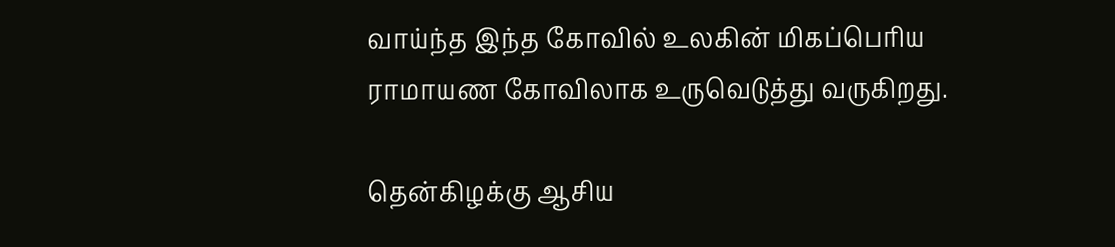வாய்ந்த இந்த கோவில் உலகின் மிகப்பெரிய ராமாயண கோவிலாக உருவெடுத்து வருகிறது.

தென்கிழக்கு ஆசிய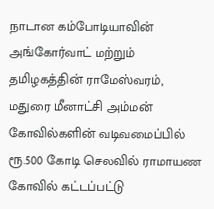நாடான கம்போடியாவின் அங்கோர்வாட் மற்றும் தமிழகத்தின் ராமேஸ்வரம், மதுரை மீனாட்சி அம்மன் கோவில்களின் வடிவமைப்பில் ரூ.500 கோடி செலவில் ராமாயண கோவில் கட்டப்பட்டு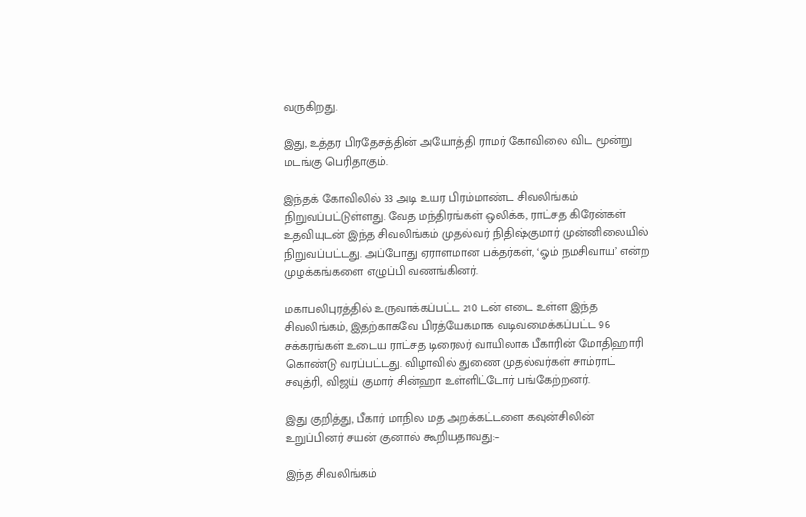வருகிறது.

இது, உத்தர பிரதேசத்தின் அயோத்தி ராமர் கோவிலை விட மூன்று மடங்கு பெரிதாகும்.

இந்தக் கோவிலில் 33 அடி உயர பிரம்மாண்ட சிவலிங்கம் நிறுவப்பட்டுள்ளது. வேத மந்திரங்கள் ஒலிக்க, ராட்சத கிரேன்கள் உதவியுடன் இந்த சிவலிங்கம் முதல்வர் நிதிஷ்குமார் முன்னிலையில் நிறுவப்பட்டது. அப்போது ஏராளமான பக்தர்கள், ‘ஓம் நமசிவாய’ என்ற முழக்கங்களை எழுப்பி வணங்கினர்.

மகாபலிபுரத்தில் உருவாக்கப்பட்ட 210 டன் எடை உள்ள இந்த சிவலிங்கம், இதற்காகவே பிரத்யேகமாக வடிவமைக்கப்பட்ட 96 சக்கரங்கள் உடைய ராட்சத டிரைலர் வாயிலாக பீகாரின் மோதிஹாரி கொண்டு வரப்பட்டது. விழாவில் துணை முதல்வர்கள் சாம்ராட் சவுத்ரி, விஜய் குமார் சின்ஹா உள்ளிட்டோர் பங்கேற்றனர்.

இது குறித்து, பீகார் மாநில மத அறக்கட்டளை கவுன்சிலின் உறுப்பினர் சயன் குனால் கூறியதாவது:–

இந்த சிவலிங்கம்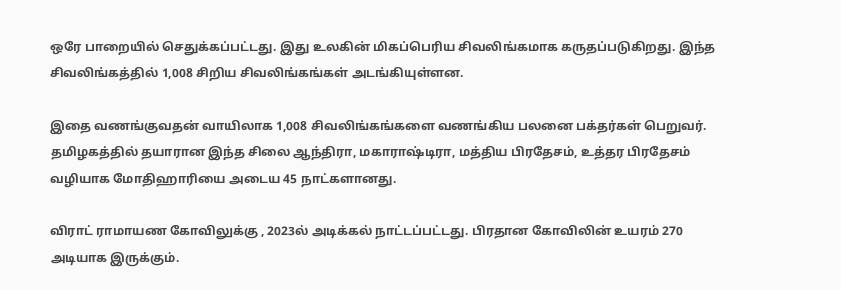ஒரே பாறையில் செதுக்கப்பட்டது. இது உலகின் மிகப்பெரிய சிவலிங்கமாக கருதப்படுகிறது. இந்த சிவலிங்கத்தில் 1,008 சிறிய சிவலிங்கங்கள் அடங்கியுள்ளன.

இதை வணங்குவதன் வாயிலாக 1,008 சிவலிங்கங்களை வணங்கிய பலனை பக்தர்கள் பெறுவர். தமிழகத்தில் தயாரான இந்த சிலை ஆந்திரா, மகாராஷ்டிரா, மத்திய பிரதேசம், உத்தர பிரதேசம் வழியாக மோதிஹாரியை அடைய 45 நாட்களானது.

விராட் ராமாயண கோவிலுக்கு , 2023ல் அடிக்கல் நாட்டப்பட்டது. பிரதான கோவிலின் உயரம் 270 அடியாக இருக்கும்.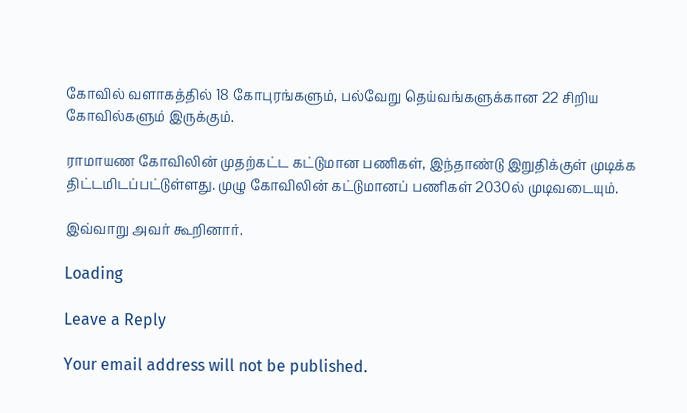கோவில் வளாகத்தில் 18 கோபுரங்களும், பல்வேறு தெய்வங்களுக்கான 22 சிறிய கோவில்களும் இருக்கும்.

ராமாயண கோவிலின் முதற்கட்ட கட்டுமான பணிகள், இந்தாண்டு இறுதிக்குள் முடிக்க திட்டமிடப்பட்டுள்ளது. முழு கோவிலின் கட்டுமானப் பணிகள் 2030ல் முடிவடையும்.

இவ்வாறு அவர் கூறினார்.

Loading

Leave a Reply

Your email address will not be published.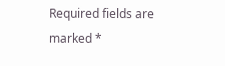Required fields are marked *